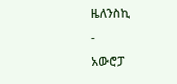ዜለንስኪ
-
አውሮፓ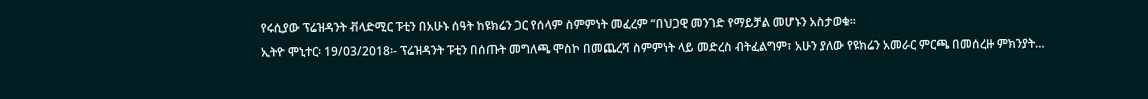የሩሲያው ፕሬዝዳንት ቭላድሚር ፑቲን በአሁኑ ሰዓት ከዩክሬን ጋር የሰላም ስምምነት መፈረም “በህጋዊ መንገድ የማይቻል መሆኑን አስታወቁ።
ኢትዮ ሞኒተር፡ 19/03/2018፡- ፕሬዝዳንት ፑቲን በሰጡት መግለጫ ሞስኮ በመጨረሻ ስምምነት ላይ መድረስ ብትፈልግም፣ አሁን ያለው የዩክሬን አመራር ምርጫ በመሰረዙ ምክንያት…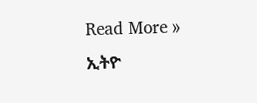Read More »
ኢትዮ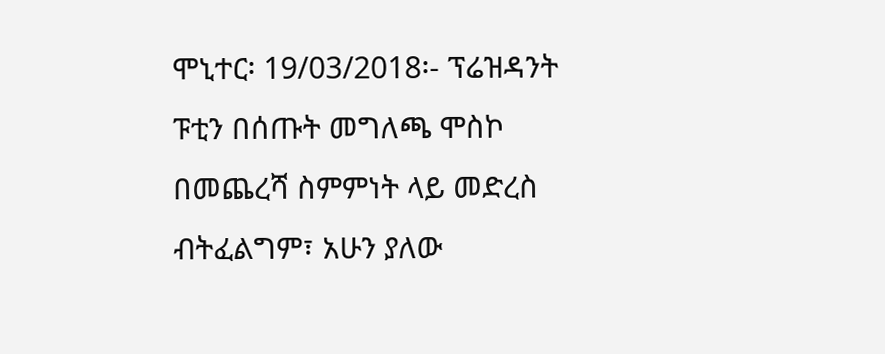ሞኒተር፡ 19/03/2018፡- ፕሬዝዳንት ፑቲን በሰጡት መግለጫ ሞስኮ በመጨረሻ ስምምነት ላይ መድረስ ብትፈልግም፣ አሁን ያለው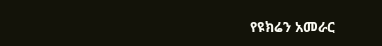የዩክሬን አመራር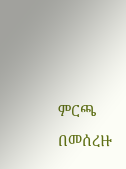ምርጫ በመሰረዙ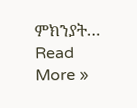ምክንያት…
Read More »